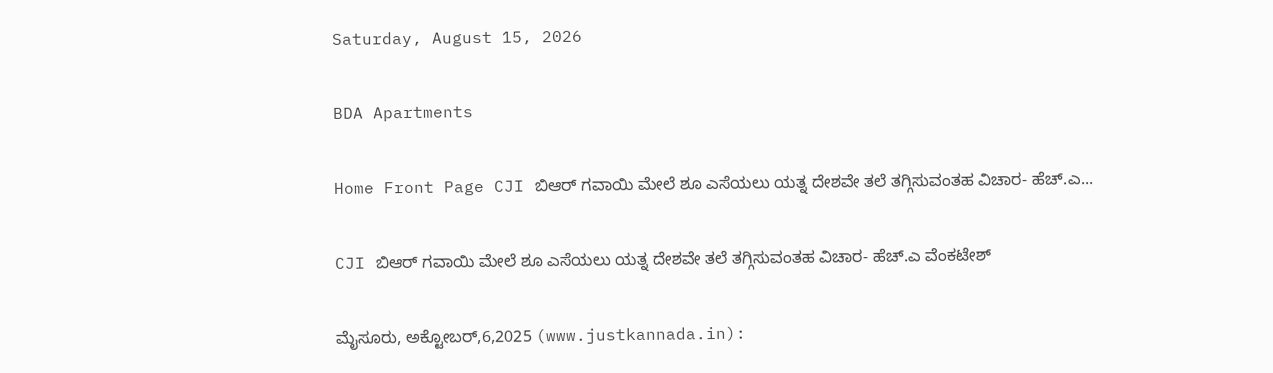Saturday, August 15, 2026

BDA Apartments

Home Front Page CJI ಬಿಆರ್ ಗವಾಯಿ ಮೇಲೆ ಶೂ ಎಸೆಯಲು ಯತ್ನ ದೇಶವೇ ತಲೆ ತಗ್ಗಿಸುವಂತಹ ವಿಚಾರ- ಹೆಚ್.ಎ...

CJI ಬಿಆರ್ ಗವಾಯಿ ಮೇಲೆ ಶೂ ಎಸೆಯಲು ಯತ್ನ ದೇಶವೇ ತಲೆ ತಗ್ಗಿಸುವಂತಹ ವಿಚಾರ- ಹೆಚ್.ಎ ವೆಂಕಟೇಶ್

ಮೈಸೂರು, ಅಕ್ಟೋಬರ್,6,2025 (www.justkannada.in):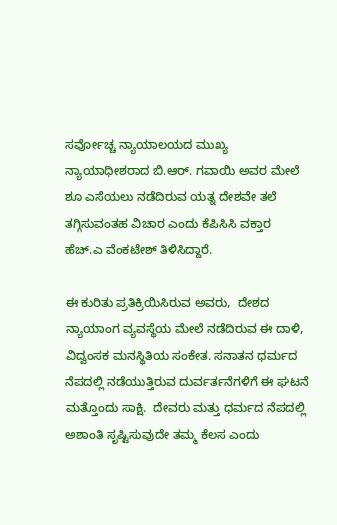ಸರ್ವೋಚ್ಚ ನ್ಯಾಯಾಲಯದ ಮುಖ್ಯ ನ್ಯಾಯಾಧೀಶರಾದ ಬಿ.ಆರ್. ಗವಾಯಿ ಅವರ ಮೇಲೆ ಶೂ ಎಸೆಯಲು ನಡೆದಿರುವ ಯತ್ನ ದೇಶವೇ ತಲೆ ತಗ್ಗಿಸುವಂತಹ ವಿಚಾರ ಎಂದು ಕೆಪಿಸಿಸಿ ವಕ್ತಾರ ಹೆಚ್.ಎ ವೆಂಕಟೇಶ್ ತಿಳಿಸಿದ್ದಾರೆ.

ಈ ಕುರಿತು ಪ್ರತಿಕ್ರಿಯಿಸಿರುವ ಅವರು,  ದೇಶದ ನ್ಯಾಯಾಂಗ ವ್ಯವಸ್ಥೆಯ ಮೇಲೆ ನಡೆದಿರುವ ಈ ದಾಳಿ,  ವಿದ್ವಂಸಕ ಮನಸ್ಥಿತಿಯ ಸಂಕೇತ. ಸನಾತನ ಧರ್ಮದ ನೆಪದಲ್ಲಿ ನಡೆಯುತ್ತಿರುವ ದುರ್ವರ್ತನೆಗಳಿಗೆ ಈ ಘಟನೆ ಮತ್ತೊಂದು ಸಾಕ್ಷಿ.  ದೇವರು ಮತ್ತು ಧರ್ಮದ ನೆಪದಲ್ಲಿ ಅಶಾಂತಿ ಸೃಷ್ಟಿಸುವುದೇ ತಮ್ಮ ಕೆಲಸ ಎಂದು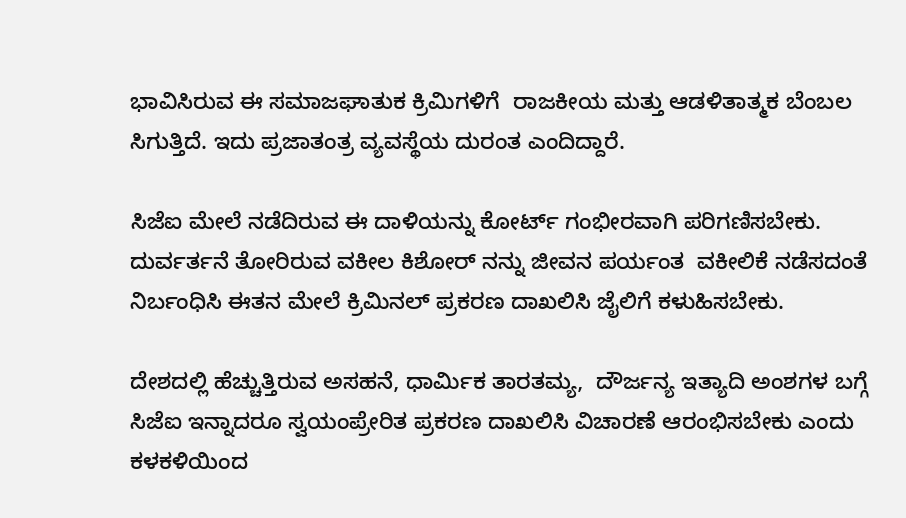ಭಾವಿಸಿರುವ ಈ ಸಮಾಜಘಾತುಕ ಕ್ರಿಮಿಗಳಿಗೆ  ರಾಜಕೀಯ ಮತ್ತು ಆಡಳಿತಾತ್ಮಕ ಬೆಂಬಲ ಸಿಗುತ್ತಿದೆ. ಇದು ಪ್ರಜಾತಂತ್ರ ವ್ಯವಸ್ಥೆಯ ದುರಂತ ಎಂದಿದ್ದಾರೆ.

ಸಿಜೆಐ ಮೇಲೆ ನಡೆದಿರುವ ಈ ದಾಳಿಯನ್ನು ಕೋರ್ಟ್ ಗಂಭೀರವಾಗಿ ಪರಿಗಣಿಸಬೇಕು. ದುರ್ವರ್ತನೆ ತೋರಿರುವ ವಕೀಲ ಕಿಶೋರ್ ನನ್ನು ಜೀವನ ಪರ್ಯಂತ  ವಕೀಲಿಕೆ ನಡೆಸದಂತೆ ನಿರ್ಬಂಧಿಸಿ ಈತನ ಮೇಲೆ ಕ್ರಿಮಿನಲ್ ಪ್ರಕರಣ ದಾಖಲಿಸಿ ಜೈಲಿಗೆ ಕಳುಹಿಸಬೇಕು.

ದೇಶದಲ್ಲಿ ಹೆಚ್ಚುತ್ತಿರುವ ಅಸಹನೆ, ಧಾರ್ಮಿಕ ತಾರತಮ್ಯ,  ದೌರ್ಜನ್ಯ ಇತ್ಯಾದಿ ಅಂಶಗಳ ಬಗ್ಗೆ ಸಿಜೆಐ ಇನ್ನಾದರೂ ಸ್ವಯಂಪ್ರೇರಿತ ಪ್ರಕರಣ ದಾಖಲಿಸಿ ವಿಚಾರಣೆ ಆರಂಭಿಸಬೇಕು ಎಂದು ಕಳಕಳಿಯಿಂದ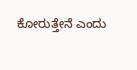ಕೋರುತ್ತೇನೆ ಎಂದು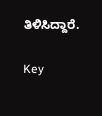ತಿಳಿಸಿದ್ದಾರೆ.

Key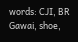words: CJI, BR Gawai, shoe,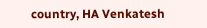country, HA Venkatesh